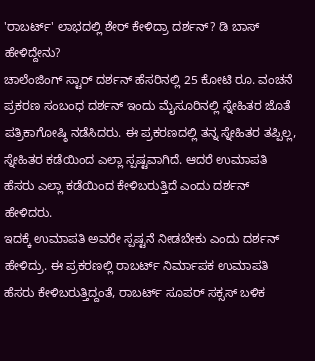'ರಾಬರ್ಟ್' ಲಾಭದಲ್ಲಿ ಶೇರ್ ಕೇಳಿದ್ರಾ ದರ್ಶನ್? ಡಿ ಬಾಸ್ ಹೇಳಿದ್ದೇನು?
ಚಾಲೆಂಜಿಂಗ್ ಸ್ಟಾರ್ ದರ್ಶನ್ ಹೆಸರಿನಲ್ಲಿ 25 ಕೋಟಿ ರೂ. ವಂಚನೆ ಪ್ರಕರಣ ಸಂಬಂಧ ದರ್ಶನ್ ಇಂದು ಮೈಸೂರಿನಲ್ಲಿ ಸ್ನೇಹಿತರ ಜೊತೆ ಪತ್ರಿಕಾಗೋಷ್ಠಿ ನಡೆಸಿದರು. ಈ ಪ್ರಕರಣದಲ್ಲಿ ತನ್ನ ಸ್ನೇಹಿತರ ತಪ್ಪಿಲ್ಲ, ಸ್ನೇಹಿತರ ಕಡೆಯಿಂದ ಎಲ್ಲಾ ಸ್ಪಷ್ಟವಾಗಿದೆ. ಆದರೆ ಉಮಾಪತಿ ಹೆಸರು ಎಲ್ಲಾ ಕಡೆಯಿಂದ ಕೇಳಿಬರುತ್ತಿದೆ ಎಂದು ದರ್ಶನ್ ಹೇಳಿದರು.
ಇದಕ್ಕೆ ಉಮಾಪತಿ ಅವರೇ ಸ್ಪಷ್ಟನೆ ನೀಡಬೇಕು ಎಂದು ದರ್ಶನ್ ಹೇಳಿದ್ರು. ಈ ಪ್ರಕರಣಲ್ಲಿ ರಾಬರ್ಟ್ ನಿರ್ಮಾಪಕ ಉಮಾಪತಿ ಹೆಸರು ಕೇಳಿಬರುತ್ತಿದ್ದಂತೆ, ರಾಬರ್ಟ್ ಸೂಪರ್ ಸಕ್ಸಸ್ ಬಳಿಕ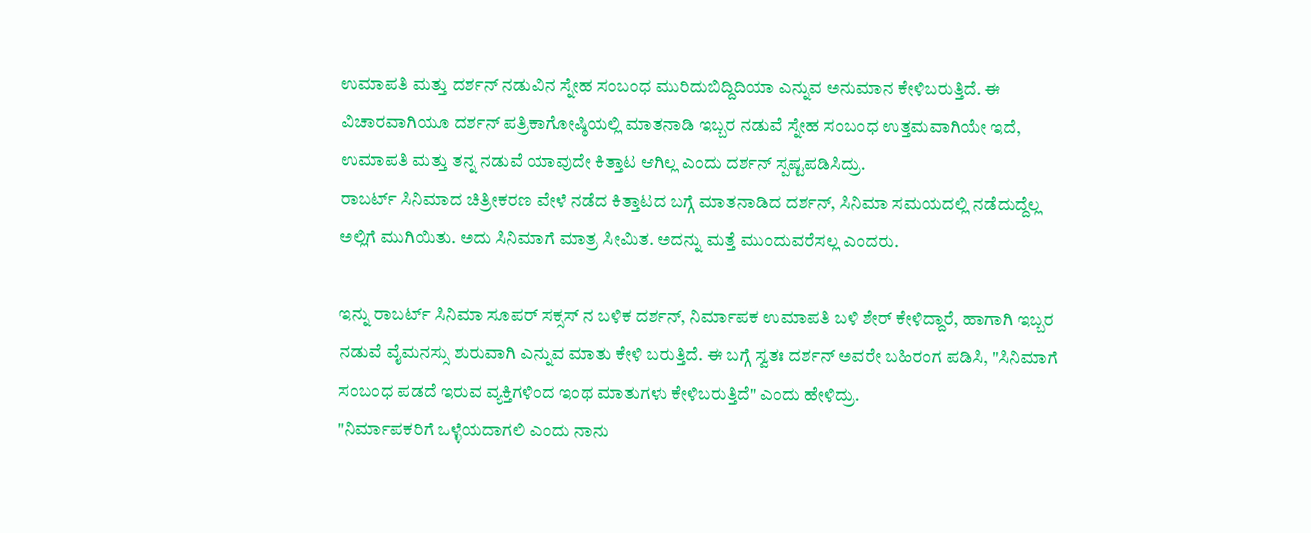ಉಮಾಪತಿ ಮತ್ತು ದರ್ಶನ್ ನಡುವಿನ ಸ್ನೇಹ ಸಂಬಂಧ ಮುರಿದುಬಿದ್ದಿದಿಯಾ ಎನ್ನುವ ಅನುಮಾನ ಕೇಳಿಬರುತ್ತಿದೆ. ಈ ವಿಚಾರವಾಗಿಯೂ ದರ್ಶನ್ ಪತ್ರಿಕಾಗೋಷ್ಠಿಯಲ್ಲಿ ಮಾತನಾಡಿ ಇಬ್ಬರ ನಡುವೆ ಸ್ನೇಹ ಸಂಬಂಧ ಉತ್ತಮವಾಗಿಯೇ ಇದೆ, ಉಮಾಪತಿ ಮತ್ತು ತನ್ನ ನಡುವೆ ಯಾವುದೇ ಕಿತ್ತಾಟ ಆಗಿಲ್ಲ ಎಂದು ದರ್ಶನ್ ಸ್ಪಷ್ಟಪಡಿಸಿದ್ರು.
ರಾಬರ್ಟ್ ಸಿನಿಮಾದ ಚಿತ್ರೀಕರಣ ವೇಳೆ ನಡೆದ ಕಿತ್ತಾಟದ ಬಗ್ಗೆ ಮಾತನಾಡಿದ ದರ್ಶನ್, ಸಿನಿಮಾ ಸಮಯದಲ್ಲಿ ನಡೆದುದ್ದೆಲ್ಲ ಅಲ್ಲಿಗೆ ಮುಗಿಯಿತು. ಅದು ಸಿನಿಮಾಗೆ ಮಾತ್ರ ಸೀಮಿತ. ಅದನ್ನು ಮತ್ತೆ ಮುಂದುವರೆಸಲ್ಲ ಎಂದರು.

ಇನ್ನು ರಾಬರ್ಟ್ ಸಿನಿಮಾ ಸೂಪರ್ ಸಕ್ಸಸ್ ನ ಬಳಿಕ ದರ್ಶನ್, ನಿರ್ಮಾಪಕ ಉಮಾಪತಿ ಬಳಿ ಶೇರ್ ಕೇಳಿದ್ದಾರೆ, ಹಾಗಾಗಿ ಇಬ್ಬರ ನಡುವೆ ವೈಮನಸ್ಸು ಶುರುವಾಗಿ ಎನ್ನುವ ಮಾತು ಕೇಳಿ ಬರುತ್ತಿದೆ. ಈ ಬಗ್ಗೆ ಸ್ವತಃ ದರ್ಶನ್ ಅವರೇ ಬಹಿರಂಗ ಪಡಿಸಿ, "ಸಿನಿಮಾಗೆ ಸಂಬಂಧ ಪಡದೆ ಇರುವ ವ್ಯಕ್ತಿಗಳಿಂದ ಇಂಥ ಮಾತುಗಳು ಕೇಳಿಬರುತ್ತಿದೆ" ಎಂದು ಹೇಳಿದ್ರು.
"ನಿರ್ಮಾಪಕರಿಗೆ ಒಳ್ಳೆಯದಾಗಲಿ ಎಂದು ನಾನು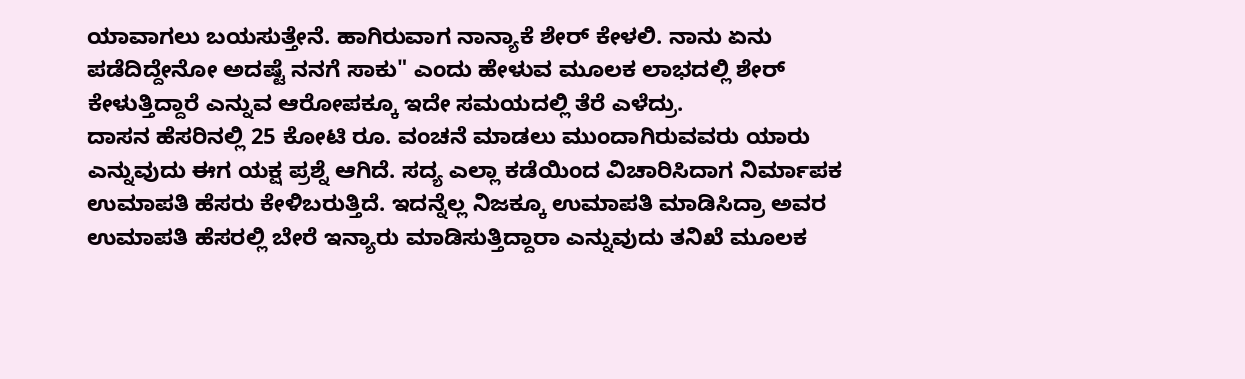ಯಾವಾಗಲು ಬಯಸುತ್ತೇನೆ. ಹಾಗಿರುವಾಗ ನಾನ್ಯಾಕೆ ಶೇರ್ ಕೇಳಲಿ. ನಾನು ಏನು ಪಡೆದಿದ್ದೇನೋ ಅದಷ್ಟೆ ನನಗೆ ಸಾಕು" ಎಂದು ಹೇಳುವ ಮೂಲಕ ಲಾಭದಲ್ಲಿ ಶೇರ್ ಕೇಳುತ್ತಿದ್ದಾರೆ ಎನ್ನುವ ಆರೋಪಕ್ಕೂ ಇದೇ ಸಮಯದಲ್ಲಿ ತೆರೆ ಎಳೆದ್ರು.
ದಾಸನ ಹೆಸರಿನಲ್ಲಿ 25 ಕೋಟಿ ರೂ. ವಂಚನೆ ಮಾಡಲು ಮುಂದಾಗಿರುವವರು ಯಾರು ಎನ್ನುವುದು ಈಗ ಯಕ್ಷ ಪ್ರಶ್ನೆ ಆಗಿದೆ. ಸದ್ಯ ಎಲ್ಲಾ ಕಡೆಯಿಂದ ವಿಚಾರಿಸಿದಾಗ ನಿರ್ಮಾಪಕ ಉಮಾಪತಿ ಹೆಸರು ಕೇಳಿಬರುತ್ತಿದೆ. ಇದನ್ನೆಲ್ಲ ನಿಜಕ್ಕೂ ಉಮಾಪತಿ ಮಾಡಿಸಿದ್ರಾ ಅವರ ಉಮಾಪತಿ ಹೆಸರಲ್ಲಿ ಬೇರೆ ಇನ್ಯಾರು ಮಾಡಿಸುತ್ತಿದ್ದಾರಾ ಎನ್ನುವುದು ತನಿಖೆ ಮೂಲಕ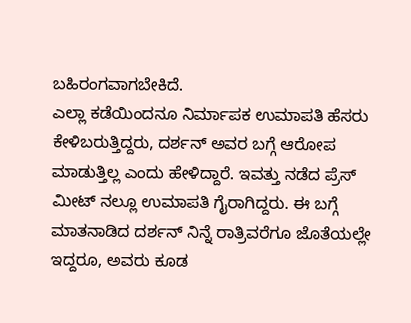ಬಹಿರಂಗವಾಗಬೇಕಿದೆ.
ಎಲ್ಲಾ ಕಡೆಯಿಂದನೂ ನಿರ್ಮಾಪಕ ಉಮಾಪತಿ ಹೆಸರು ಕೇಳಿಬರುತ್ತಿದ್ದರು, ದರ್ಶನ್ ಅವರ ಬಗ್ಗೆ ಆರೋಪ ಮಾಡುತ್ತಿಲ್ಲ ಎಂದು ಹೇಳಿದ್ದಾರೆ. ಇವತ್ತು ನಡೆದ ಪ್ರೆಸ್ ಮೀಟ್ ನಲ್ಲೂ ಉಮಾಪತಿ ಗೈರಾಗಿದ್ದರು. ಈ ಬಗ್ಗೆ ಮಾತನಾಡಿದ ದರ್ಶನ್ ನಿನ್ನೆ ರಾತ್ರಿವರೆಗೂ ಜೊತೆಯಲ್ಲೇ ಇದ್ದರೂ, ಅವರು ಕೂಡ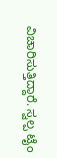ವಿಚಾರಿಸುತ್ತಿದ್ದಾರೆ. ಸ್ವಲ್ಪ ಟೈಂ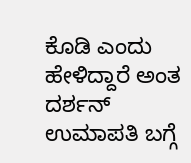ಕೊಡಿ ಎಂದು ಹೇಳಿದ್ದಾರೆ ಅಂತ ದರ್ಶನ್ ಉಮಾಪತಿ ಬಗ್ಗೆ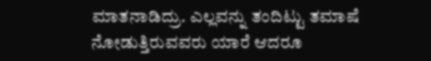ಮಾತನಾಡಿದ್ರು. ಎಲ್ಲವನ್ನು ತಂದಿಟ್ಟು ತಮಾಷೆ ನೋಡುತ್ತಿರುವವರು ಯಾರೆ ಆದರೂ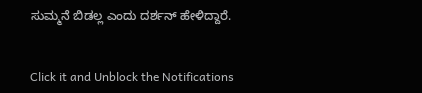ಸುಮ್ಮನೆ ಬಿಡಲ್ಲ ಎಂದು ದರ್ಶನ್ ಹೇಳಿದ್ದಾರೆ.


Click it and Unblock the Notifications